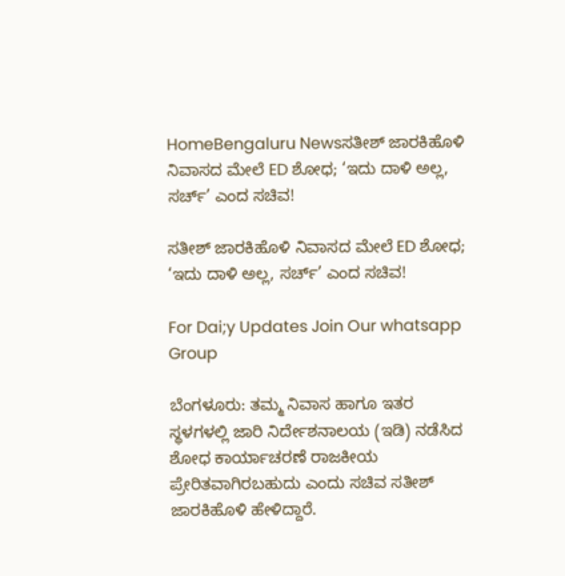HomeBengaluru Newsಸತೀಶ್ ಜಾರಕಿಹೊಳಿ ನಿವಾಸದ ಮೇಲೆ ED ಶೋಧ; ‘ಇದು ದಾಳಿ ಅಲ್ಲ, ಸರ್ಚ್’ ಎಂದ ಸಚಿವ!

ಸತೀಶ್ ಜಾರಕಿಹೊಳಿ ನಿವಾಸದ ಮೇಲೆ ED ಶೋಧ; ‘ಇದು ದಾಳಿ ಅಲ್ಲ, ಸರ್ಚ್’ ಎಂದ ಸಚಿವ!

For Dai;y Updates Join Our whatsapp Group

ಬೆಂಗಳೂರು: ತಮ್ಮ ನಿವಾಸ ಹಾಗೂ ಇತರ ಸ್ಥಳಗಳಲ್ಲಿ ಜಾರಿ ನಿರ್ದೇಶನಾಲಯ (ಇಡಿ) ನಡೆಸಿದ ಶೋಧ ಕಾರ್ಯಾಚರಣೆ ರಾಜಕೀಯ ಪ್ರೇರಿತವಾಗಿರಬಹುದು ಎಂದು ಸಚಿವ ಸತೀಶ್ ಜಾರಕಿಹೊಳಿ ಹೇಳಿದ್ದಾರೆ.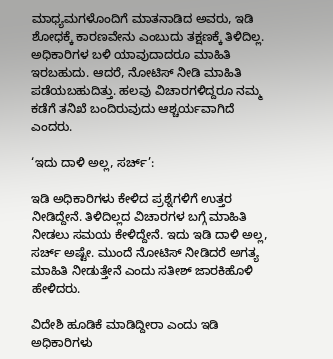ಮಾಧ್ಯಮಗಳೊಂದಿಗೆ ಮಾತನಾಡಿದ ಅವರು, ಇಡಿ ಶೋಧಕ್ಕೆ ಕಾರಣವೇನು ಎಂಬುದು ತಕ್ಷಣಕ್ಕೆ ತಿಳಿದಿಲ್ಲ. ಅಧಿಕಾರಿಗಳ ಬಳಿ ಯಾವುದಾದರೂ ಮಾಹಿತಿ ಇರಬಹುದು. ಆದರೆ, ನೋಟಿಸ್ ನೀಡಿ ಮಾಹಿತಿ ಪಡೆಯಬಹುದಿತ್ತು. ಹಲವು ವಿಚಾರಗಳಿದ್ದರೂ ನಮ್ಮ ಕಡೆಗೆ ತನಿಖೆ ಬಂದಿರುವುದು ಆಶ್ಚರ್ಯವಾಗಿದೆ ಎಂದರು.

‘ಇದು ದಾಳಿ ಅಲ್ಲ, ಸರ್ಚ್’:

ಇಡಿ ಅಧಿಕಾರಿಗಳು ಕೇಳಿದ ಪ್ರಶ್ನೆಗಳಿಗೆ ಉತ್ತರ ನೀಡಿದ್ದೇನೆ. ತಿಳಿದಿಲ್ಲದ ವಿಚಾರಗಳ ಬಗ್ಗೆ ಮಾಹಿತಿ ನೀಡಲು ಸಮಯ ಕೇಳಿದ್ದೇನೆ. ಇದು ಇಡಿ ದಾಳಿ ಅಲ್ಲ, ಸರ್ಚ್ ಅಷ್ಟೇ. ಮುಂದೆ ನೋಟಿಸ್ ನೀಡಿದರೆ ಅಗತ್ಯ ಮಾಹಿತಿ ನೀಡುತ್ತೇನೆ ಎಂದು ಸತೀಶ್ ಜಾರಕಿಹೊಳಿ ಹೇಳಿದರು.

ವಿದೇಶಿ ಹೂಡಿಕೆ ಮಾಡಿದ್ದೀರಾ ಎಂದು ಇಡಿ ಅಧಿಕಾರಿಗಳು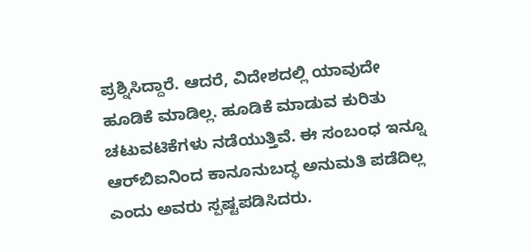ಪ್ರಶ್ನಿಸಿದ್ದಾರೆ. ಆದರೆ, ವಿದೇಶದಲ್ಲಿ ಯಾವುದೇ ಹೂಡಿಕೆ ಮಾಡಿಲ್ಲ. ಹೂಡಿಕೆ ಮಾಡುವ ಕುರಿತು ಚಟುವಟಿಕೆಗಳು ನಡೆಯುತ್ತಿವೆ. ಈ ಸಂಬಂಧ ಇನ್ನೂ ಆರ್‌ಬಿಐನಿಂದ ಕಾನೂನುಬದ್ಧ ಅನುಮತಿ ಪಡೆದಿಲ್ಲ ಎಂದು ಅವರು ಸ್ಪಷ್ಟಪಡಿಸಿದರು.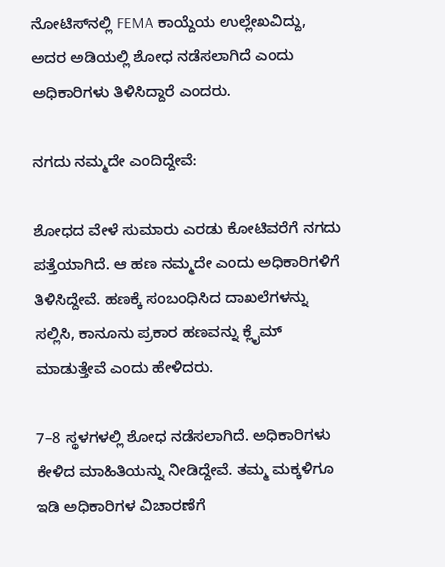ನೋಟಿಸ್‌ನಲ್ಲಿ FEMA ಕಾಯ್ದೆಯ ಉಲ್ಲೇಖವಿದ್ದು, ಅದರ ಅಡಿಯಲ್ಲಿ ಶೋಧ ನಡೆಸಲಾಗಿದೆ ಎಂದು ಅಧಿಕಾರಿಗಳು ತಿಳಿಸಿದ್ದಾರೆ ಎಂದರು.

ನಗದು ನಮ್ಮದೇ ಎಂದಿದ್ದೇವೆ:

ಶೋಧದ ವೇಳೆ ಸುಮಾರು ಎರಡು ಕೋಟಿವರೆಗೆ ನಗದು ಪತ್ತೆಯಾಗಿದೆ. ಆ ಹಣ ನಮ್ಮದೇ ಎಂದು ಅಧಿಕಾರಿಗಳಿಗೆ ತಿಳಿಸಿದ್ದೇವೆ. ಹಣಕ್ಕೆ ಸಂಬಂಧಿಸಿದ ದಾಖಲೆಗಳನ್ನು ಸಲ್ಲಿಸಿ, ಕಾನೂನು ಪ್ರಕಾರ ಹಣವನ್ನು ಕ್ಲೈಮ್ ಮಾಡುತ್ತೇವೆ ಎಂದು ಹೇಳಿದರು.

7–8 ಸ್ಥಳಗಳಲ್ಲಿ ಶೋಧ ನಡೆಸಲಾಗಿದೆ. ಅಧಿಕಾರಿಗಳು ಕೇಳಿದ ಮಾಹಿತಿಯನ್ನು ನೀಡಿದ್ದೇವೆ. ತಮ್ಮ ಮಕ್ಕಳಿಗೂ ಇಡಿ ಅಧಿಕಾರಿಗಳ ವಿಚಾರಣೆಗೆ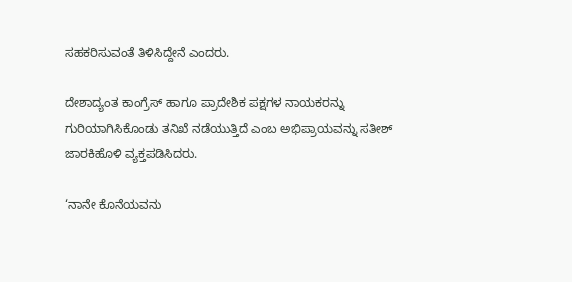ಸಹಕರಿಸುವಂತೆ ತಿಳಿಸಿದ್ದೇನೆ ಎಂದರು.

ದೇಶಾದ್ಯಂತ ಕಾಂಗ್ರೆಸ್ ಹಾಗೂ ಪ್ರಾದೇಶಿಕ ಪಕ್ಷಗಳ ನಾಯಕರನ್ನು ಗುರಿಯಾಗಿಸಿಕೊಂಡು ತನಿಖೆ ನಡೆಯುತ್ತಿದೆ ಎಂಬ ಅಭಿಪ್ರಾಯವನ್ನು ಸತೀಶ್ ಜಾರಕಿಹೊಳಿ ವ್ಯಕ್ತಪಡಿಸಿದರು.

‘ನಾನೇ ಕೊನೆಯವನು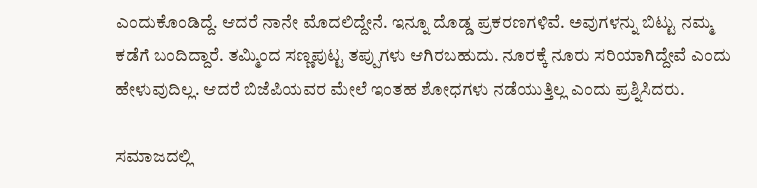ಎಂದುಕೊಂಡಿದ್ದೆ. ಆದರೆ ನಾನೇ ಮೊದಲಿದ್ದೇನೆ. ಇನ್ನೂ ದೊಡ್ಡ ಪ್ರಕರಣಗಳಿವೆ. ಅವುಗಳನ್ನು ಬಿಟ್ಟು ನಮ್ಮ ಕಡೆಗೆ ಬಂದಿದ್ದಾರೆ. ತಮ್ಮಿಂದ ಸಣ್ಣಪುಟ್ಟ ತಪ್ಪುಗಳು ಆಗಿರಬಹುದು. ನೂರಕ್ಕೆ ನೂರು ಸರಿಯಾಗಿದ್ದೇವೆ ಎಂದು ಹೇಳುವುದಿಲ್ಲ. ಆದರೆ ಬಿಜೆಪಿಯವರ ಮೇಲೆ ಇಂತಹ ಶೋಧಗಳು ನಡೆಯುತ್ತಿಲ್ಲ ಎಂದು ಪ್ರಶ್ನಿಸಿದರು.

ಸಮಾಜದಲ್ಲಿ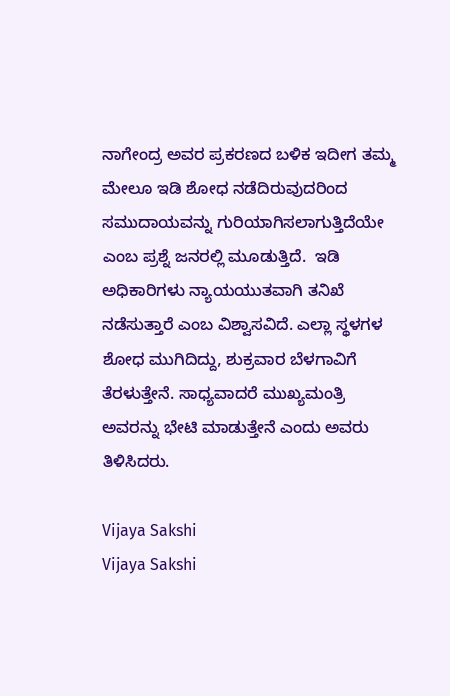ನಾಗೇಂದ್ರ ಅವರ ಪ್ರಕರಣದ ಬಳಿಕ ಇದೀಗ ತಮ್ಮ ಮೇಲೂ ಇಡಿ ಶೋಧ ನಡೆದಿರುವುದರಿಂದ ಸಮುದಾಯವನ್ನು ಗುರಿಯಾಗಿಸಲಾಗುತ್ತಿದೆಯೇ ಎಂಬ ಪ್ರಶ್ನೆ ಜನರಲ್ಲಿ ಮೂಡುತ್ತಿದೆ.  ಇಡಿ ಅಧಿಕಾರಿಗಳು ನ್ಯಾಯಯುತವಾಗಿ ತನಿಖೆ ನಡೆಸುತ್ತಾರೆ ಎಂಬ ವಿಶ್ವಾಸವಿದೆ. ಎಲ್ಲಾ ಸ್ಥಳಗಳ ಶೋಧ ಮುಗಿದಿದ್ದು, ಶುಕ್ರವಾರ ಬೆಳಗಾವಿಗೆ ತೆರಳುತ್ತೇನೆ. ಸಾಧ್ಯವಾದರೆ ಮುಖ್ಯಮಂತ್ರಿ ಅವರನ್ನು ಭೇಟಿ ಮಾಡುತ್ತೇನೆ ಎಂದು ಅವರು ತಿಳಿಸಿದರು.

Vijaya Sakshi
Vijaya Sakshi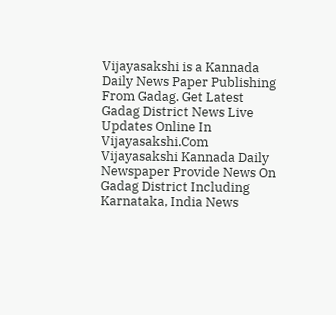Vijayasakshi is a Kannada Daily News Paper Publishing From Gadag. Get Latest Gadag District News Live Updates Online In Vijayasakshi.Com Vijayasakshi Kannada Daily Newspaper Provide News On Gadag District Including Karnataka, India News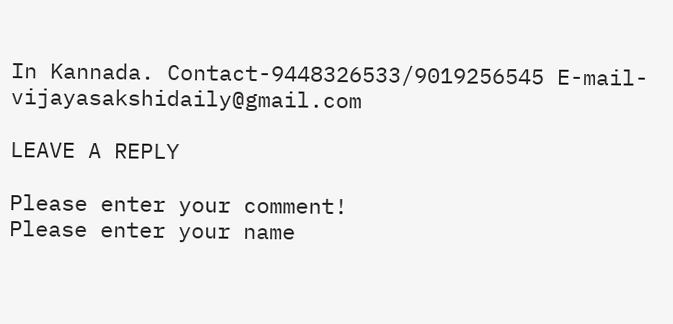In Kannada. Contact-9448326533/9019256545 E-mail-vijayasakshidaily@gmail.com

LEAVE A REPLY

Please enter your comment!
Please enter your name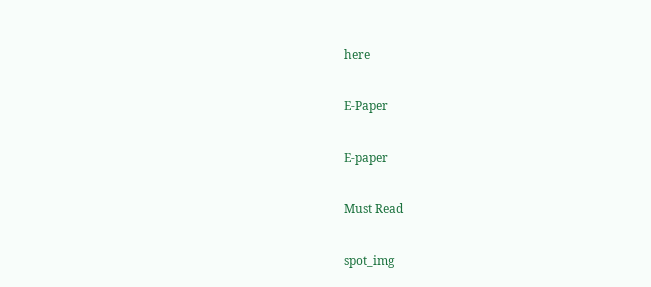here

E-Paper

E-paper

Must Read

spot_img